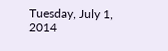Tuesday, July 1, 2014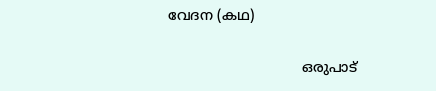വേദന (കഥ)

                               ഒരുപാട്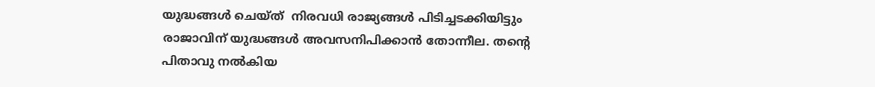യുദ്ധങ്ങൾ ചെയ്ത്  നിരവധി രാജ്യങ്ങൾ പിടിച്ചടക്കിയിട്ടും  രാജാവിന്‌ യുദ്ധങ്ങൾ അവസനിപിക്കാൻ തോന്നീല. തന്റെ  പിതാവു നൽകിയ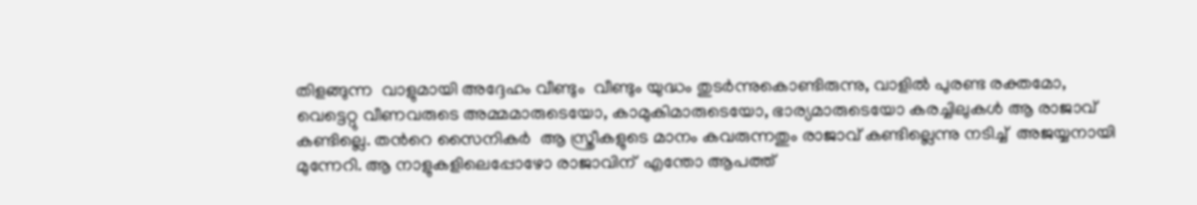തിളങ്ങുന്ന  വാളുമായി അദ്ദേഹം വീണ്ടും  വീണ്ടും യുദ്ധം തുടർന്നുകൊണ്ടിരുന്നു, വാളിൽ പുരണ്ട രക്തമോ, വെട്ടെറ്റു വീണവരുടെ അമ്മമാരുടെയോ, കാമുകിമാരുടെയോ, ഭാര്യമാരുടെയോ കരച്ചിലുകൾ ആ രാജാവ് കണ്ടില്ലെ. തൻറെ സൈനികർ  ആ സ്ത്രീകളുടെ മാനം കവരുന്നതും രാജാവ്‌ കണ്ടില്ലെന്നു നടിച്ച്  അജയ്യനായി  മുന്നേറി. ആ നാളുകളിലെപ്പോഴോ രാജാവിന്‌  എന്തോ ആപത്ത്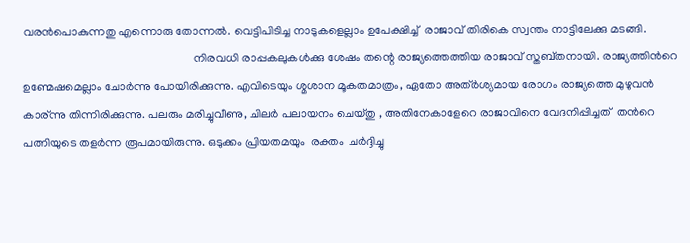വരൻപൊകുന്നതു എന്നൊരു തോന്നൽ. വെട്ടിപിടിച്ച നാടുകളെല്ലാം ഉപേക്ഷിച്ച്  രാജാവ്‌ തിരികെ സ്വന്തം നാട്ടിലേക്കു മടങ്ങി.
                                                          നിരവധി രാപ്പകലുകൾക്കു ശേഷം തന്റെ രാജ്യത്തെത്തിയ രാജാവ്‌ സ്തബ്തനായി. രാജ്യത്തിൻറെ ഉണ്മേഷമെല്ലാം ചോർന്നു പോയിരിക്കുന്നു. എവിടെയും ശ്മശാന മൂകതമാത്രം, ഏതോ അത്ർശ്യമായ രോഗം രാജ്യത്തെ മുഴുവൻ കാര്ന്നു തിന്നിരിക്കുന്നു. പലരും മരിച്ചുവീണു, ചിലർ പലായനം ചെയ്തു , അതിനേകാളേറെ രാജാവിനെ വേദനിപ്പിച്ചത്  തൻറെ പത്നിയുടെ തളർന്ന രൂപമായിരുന്നു. ഒടുക്കം പ്രിയതമയും  രക്തം  ചർദ്ദിച്ചു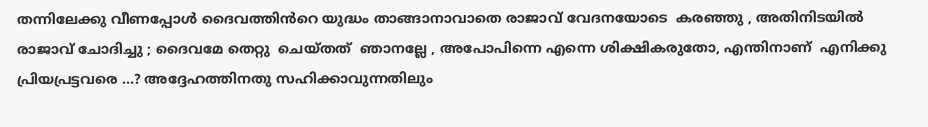തന്നിലേക്കു വീണപ്പോൾ ദൈവത്തിൻറെ യുദ്ധം താങ്ങാനാവാതെ രാജാവ്‌ വേദനയോടെ  കരഞ്ഞു , അതിനിടയിൽ രാജാവ്‌ ചോദിച്ചു ; ദൈവമേ തെറ്റു  ചെയ്തത്  ഞാനല്ലേ , അപോപിന്നെ എന്നെ ശിക്ഷികരുതോ, എന്തിനാണ്  എനിക്കു പ്രിയപ്രട്ടവരെ ...? അദ്ദേഹത്തിനതു സഹിക്കാവുന്നതിലും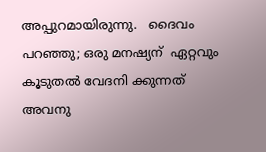അപ്പുറമായിരുന്നു.   ദൈവം പറഞ്ഞു; ഒരു മനഷ്യന്  ഏറ്റവും കൂടുതൽ വേദനി ക്കുന്നത്  അവനു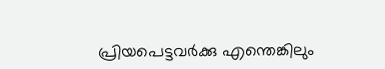പ്രിയപെട്ടവർക്കു എന്തെങ്കിലും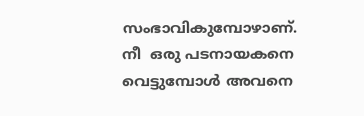സംഭാവികുമ്പോഴാണ്. നീ  ഒരു പടനായകനെ  വെട്ടുമ്പോൾ അവനെ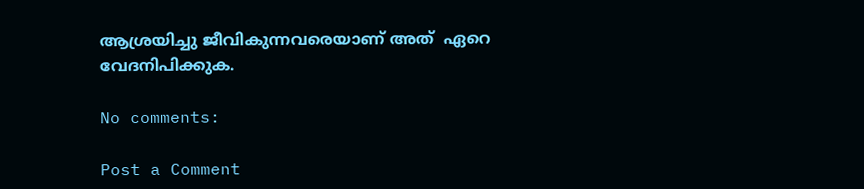ആശ്രയിച്ചു ജീവികുന്നവരെയാണ് അത്  ഏറെ വേദനിപിക്കുക.

No comments:

Post a Comment